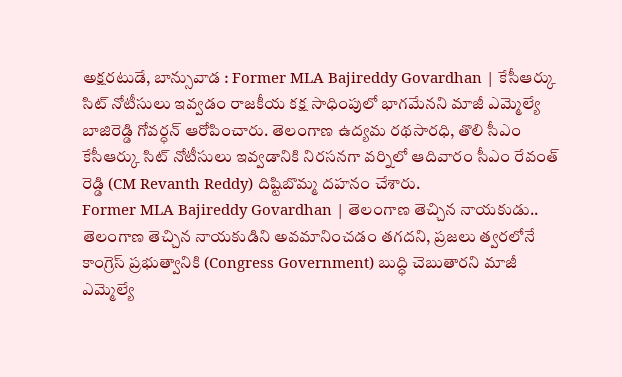అక్షరటుడే, బాన్సువాడ : Former MLA Bajireddy Govardhan | కేసీఆర్కు సిట్ నోటీసులు ఇవ్వడం రాజకీయ కక్ష సాధింపులో భాగమేనని మాజీ ఎమ్మెల్యే బాజిరెడ్డి గోవర్ధన్ ఆరోపించారు. తెలంగాణ ఉద్యమ రథసారధి, తొలి సీఎం కేసీఆర్కు సిట్ నోటీసులు ఇవ్వడానికి నిరసనగా వర్నిలో ఆదివారం సీఎం రేవంత్ రెడ్డి (CM Revanth Reddy) దిష్టిబొమ్మ దహనం చేశారు.
Former MLA Bajireddy Govardhan | తెలంగాణ తెచ్చిన నాయకుడు..
తెలంగాణ తెచ్చిన నాయకుడిని అవమానించడం తగదని, ప్రజలు త్వరలోనే కాంగ్రెస్ ప్రభుత్వానికి (Congress Government) బుద్ధి చెబుతారని మాజీ ఎమ్మెల్యే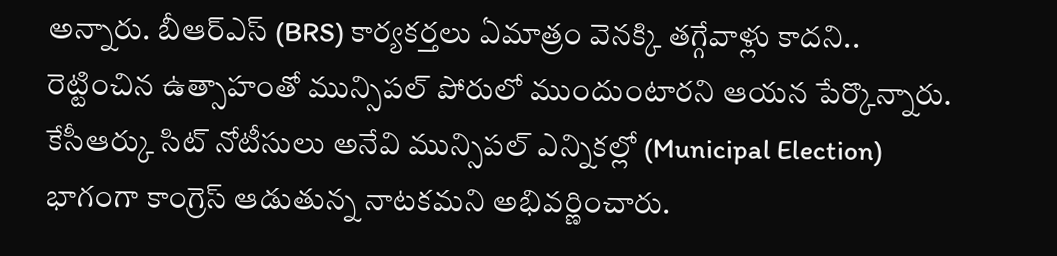అన్నారు. బీఆర్ఎస్ (BRS) కార్యకర్తలు ఏమాత్రం వెనక్కి తగ్గేవాళ్లు కాదని.. రెట్టించిన ఉత్సాహంతో మున్సిపల్ పోరులో ముందుంటారని ఆయన పేర్కొన్నారు. కేసీఆర్కు సిట్ నోటీసులు అనేవి మున్సిపల్ ఎన్నికల్లో (Municipal Election) భాగంగా కాంగ్రెస్ ఆడుతున్న నాటకమని అభివర్ణించారు.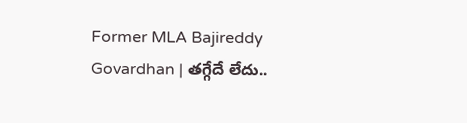Former MLA Bajireddy Govardhan | తగ్గేదే లేదు..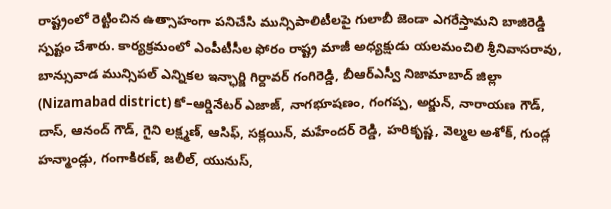రాష్ట్రంలో రెట్టించిన ఉత్సాహంగా పనిచేసి మున్సిపాలిటీలపై గులాబీ జెండా ఎగరేస్తామని బాజిరెడ్డి స్పష్టం చేశారు. కార్యక్రమంలో ఎంపీటీసీల ఫోరం రాష్ట్ర మాజీ అధ్యక్షుడు యలమంచిలి శ్రీనివాసరావు, బాన్సువాడ మున్సిపల్ ఎన్నికల ఇన్ఛార్జి గిర్దావర్ గంగిరెడ్డి, బీఆర్ఎస్వీ నిజామాబాద్ జిల్లా (Nizamabad district) కో–ఆర్డినేటర్ ఎజాజ్, నాగభూషణం, గంగప్ప, అర్జున్, నారాయణ గౌడ్, దాస్, ఆనంద్ గౌడ్, గైని లక్ష్మణ్, ఆసిఫ్, సక్లయిన్, మహేందర్ రెడ్డి, హరికృష్ణ, వెల్మల అశోక్, గుండ్ల హన్మాండ్లు, గంగాకిరణ్, జలీల్, యునుస్,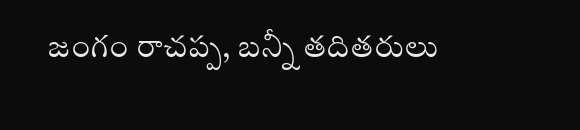జంగం రాచప్ప, బన్నీ తదితరులు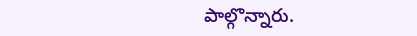పాల్గొన్నారు.